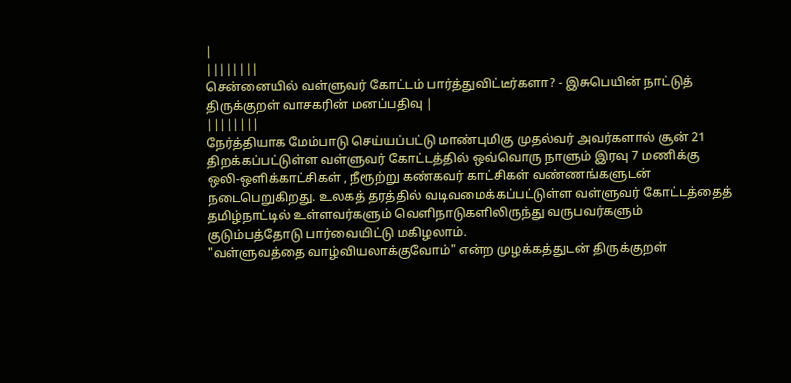|
||||||||
சென்னையில் வள்ளுவர் கோட்டம் பார்த்துவிட்டீர்களா? - இசுபெயின் நாட்டுத் திருக்குறள் வாசகரின் மனப்பதிவு |
||||||||
நேர்த்தியாக மேம்பாடு செய்யப்பட்டு மாண்புமிகு முதல்வர் அவர்களால் சூன் 21 திறக்கப்பட்டுள்ள வள்ளுவர் கோட்டத்தில் ஒவ்வொரு நாளும் இரவு 7 மணிக்கு ஒலி-ஒளிக்காட்சிகள் , நீரூற்று கண்கவர் காட்சிகள் வண்ணங்களுடன் நடைபெறுகிறது. உலகத் தரத்தில் வடிவமைக்கப்பட்டுள்ள வள்ளுவர் கோட்டத்தைத் தமிழ்நாட்டில் உள்ளவர்களும் வெளிநாடுகளிலிருந்து வருபவர்களும் குடும்பத்தோடு பார்வையிட்டு மகிழலாம்.
"வள்ளுவத்தை வாழ்வியலாக்குவோம்" என்ற முழக்கத்துடன் திருக்குறள்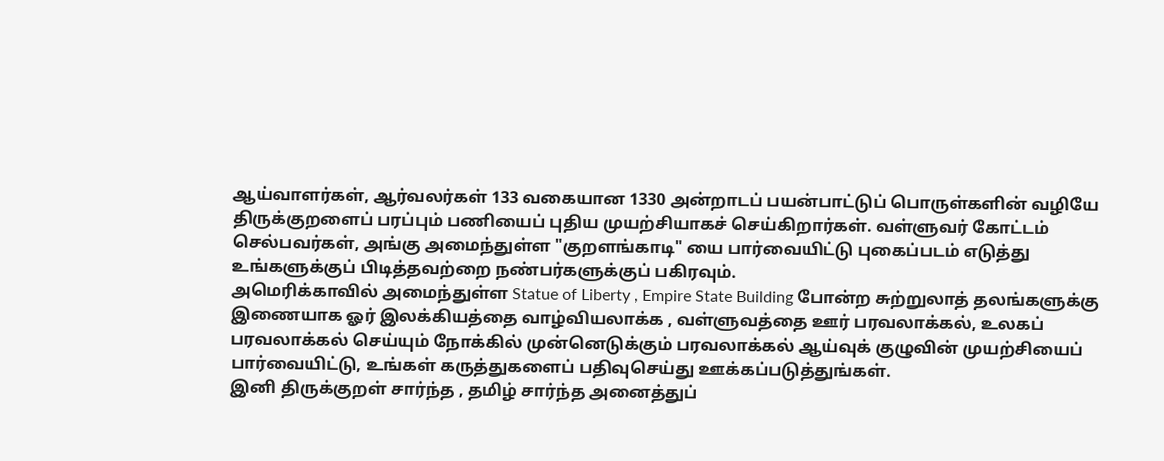ஆய்வாளர்கள், ஆர்வலர்கள் 133 வகையான 1330 அன்றாடப் பயன்பாட்டுப் பொருள்களின் வழியே திருக்குறளைப் பரப்பும் பணியைப் புதிய முயற்சியாகச் செய்கிறார்கள். வள்ளுவர் கோட்டம் செல்பவர்கள், அங்கு அமைந்துள்ள "குறளங்காடி" யை பார்வையிட்டு புகைப்படம் எடுத்து உங்களுக்குப் பிடித்தவற்றை நண்பர்களுக்குப் பகிரவும்.
அமெரிக்காவில் அமைந்துள்ள Statue of Liberty , Empire State Building போன்ற சுற்றுலாத் தலங்களுக்கு இணையாக ஓர் இலக்கியத்தை வாழ்வியலாக்க , வள்ளுவத்தை ஊர் பரவலாக்கல், உலகப் பரவலாக்கல் செய்யும் நோக்கில் முன்னெடுக்கும் பரவலாக்கல் ஆய்வுக் குழுவின் முயற்சியைப் பார்வையிட்டு, உங்கள் கருத்துகளைப் பதிவுசெய்து ஊக்கப்படுத்துங்கள்.
இனி திருக்குறள் சார்ந்த , தமிழ் சார்ந்த அனைத்துப்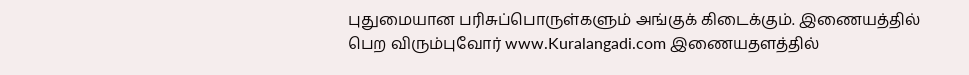புதுமையான பரிசுப்பொருள்களும் அங்குக் கிடைக்கும். இணையத்தில் பெற விரும்புவோர் www.Kuralangadi.com இணையதளத்தில்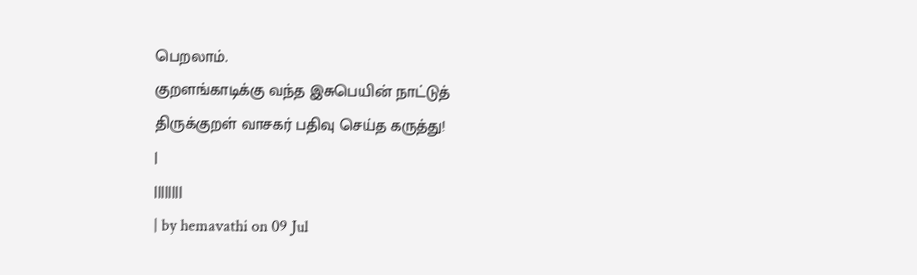பெறலாம்.
குறளங்காடிக்கு வந்த இசுபெயின் நாட்டுத் திருக்குறள் வாசகர் பதிவு செய்த கருத்து!
|
||||||||
| by hemavathi on 09 Jul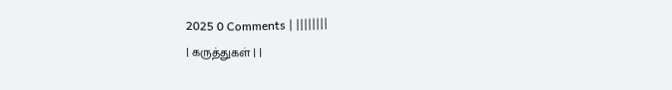2025 0 Comments | ||||||||
| கருத்துகள் | |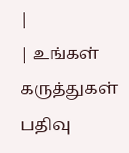|
| உங்கள் கருத்துகள் பதிவு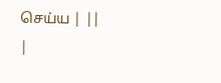செய்ய | ||
|